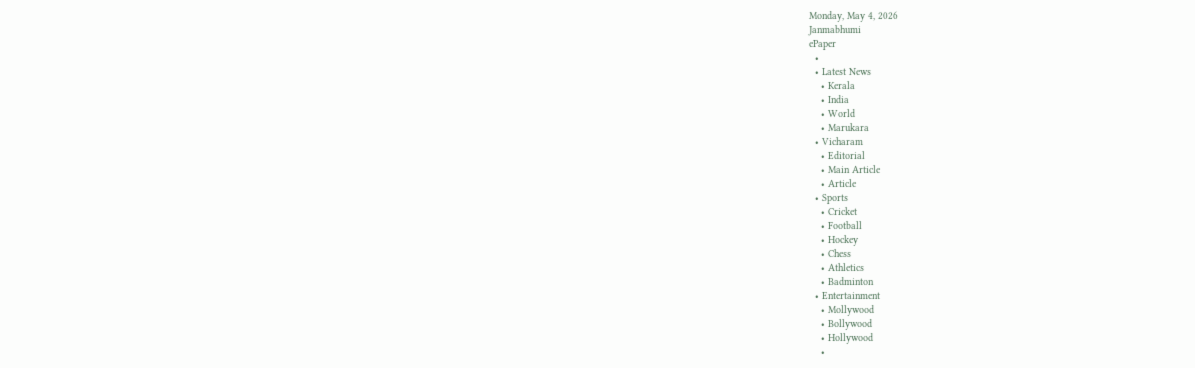Monday, May 4, 2026
Janmabhumi
ePaper
  •
  • Latest News
    • Kerala
    • India
    • World
    • Marukara
  • Vicharam
    • Editorial
    • Main Article
    • Article
  • Sports
    • Cricket
    • Football
    • Hockey
    • Chess
    • Athletics
    • Badminton
  • Entertainment
    • Mollywood
    • Bollywood
    • Hollywood
    •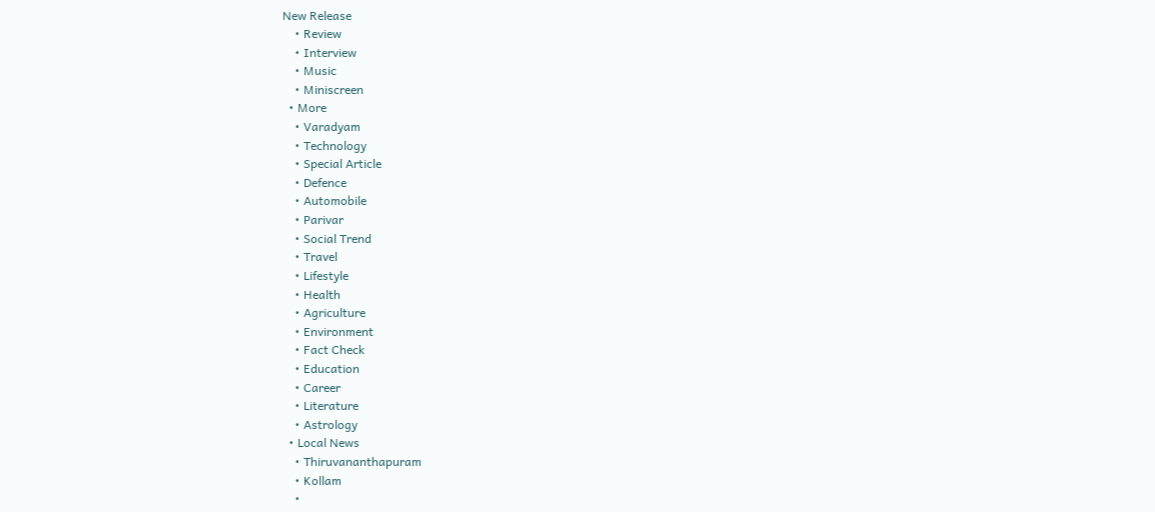New Release
    • Review
    • Interview
    • Music
    • Miniscreen
  • More
    • Varadyam
    • Technology
    • Special Article
    • Defence
    • Automobile
    • Parivar
    • Social Trend
    • Travel
    • Lifestyle
    • Health
    • Agriculture
    • Environment
    • Fact Check
    • Education
    • Career
    • Literature
    • Astrology
  • Local News
    • Thiruvananthapuram
    • Kollam
    •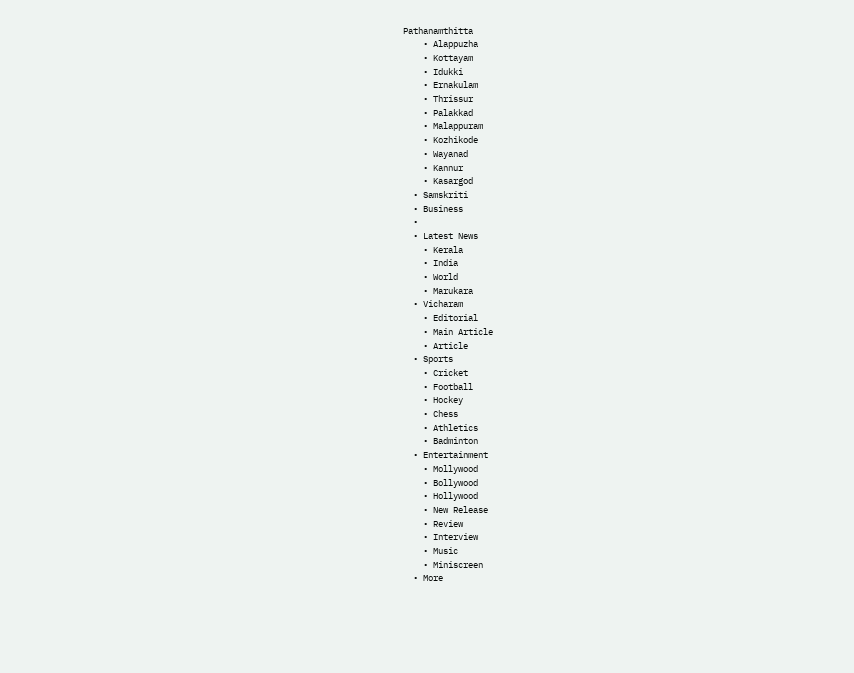Pathanamthitta
    • Alappuzha
    • Kottayam
    • Idukki
    • Ernakulam
    • Thrissur
    • Palakkad
    • Malappuram
    • Kozhikode
    • Wayanad
    • Kannur
    • Kasargod
  • Samskriti
  • Business
  •
  • Latest News
    • Kerala
    • India
    • World
    • Marukara
  • Vicharam
    • Editorial
    • Main Article
    • Article
  • Sports
    • Cricket
    • Football
    • Hockey
    • Chess
    • Athletics
    • Badminton
  • Entertainment
    • Mollywood
    • Bollywood
    • Hollywood
    • New Release
    • Review
    • Interview
    • Music
    • Miniscreen
  • More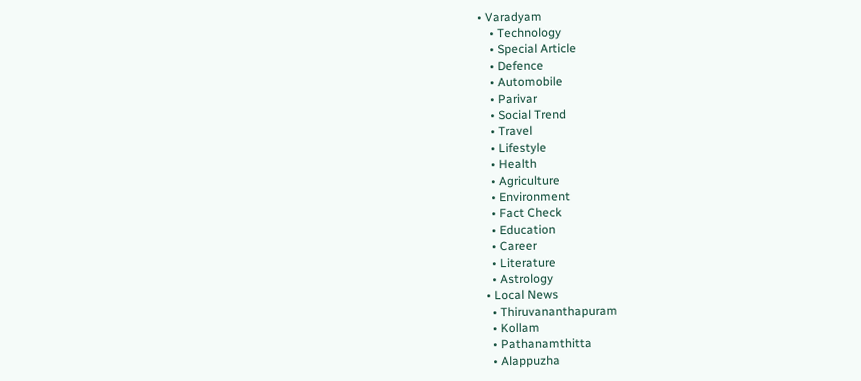• Varadyam
    • Technology
    • Special Article
    • Defence
    • Automobile
    • Parivar
    • Social Trend
    • Travel
    • Lifestyle
    • Health
    • Agriculture
    • Environment
    • Fact Check
    • Education
    • Career
    • Literature
    • Astrology
  • Local News
    • Thiruvananthapuram
    • Kollam
    • Pathanamthitta
    • Alappuzha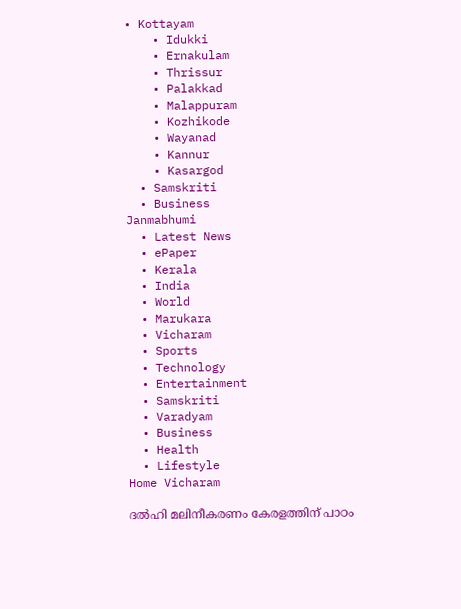• Kottayam
    • Idukki
    • Ernakulam
    • Thrissur
    • Palakkad
    • Malappuram
    • Kozhikode
    • Wayanad
    • Kannur
    • Kasargod
  • Samskriti
  • Business
Janmabhumi
  • Latest News
  • ePaper
  • Kerala
  • India
  • World
  • Marukara
  • Vicharam
  • Sports
  • Technology
  • Entertainment
  • Samskriti
  • Varadyam
  • Business
  • Health
  • Lifestyle
Home Vicharam

ദല്‍ഹി മലിനീകരണം കേരളത്തിന് പാഠം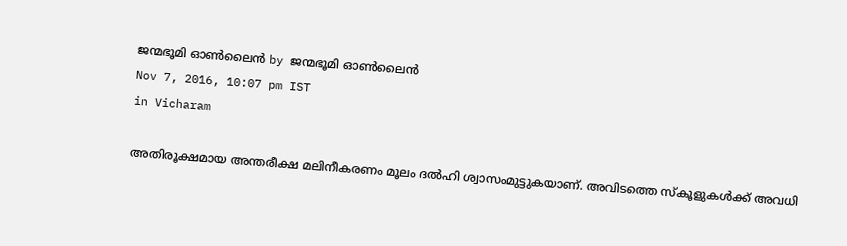ജന്മഭൂമി ഓണ്‍ലൈന്‍ by ജന്മഭൂമി ഓണ്‍ലൈന്‍
Nov 7, 2016, 10:07 pm IST
in Vicharam

അതിരൂക്ഷമായ അന്തരീക്ഷ മലിനീകരണം മൂലം ദല്‍ഹി ശ്വാസംമുട്ടുകയാണ്. അവിടത്തെ സ്‌കൂളുകള്‍ക്ക് അവധി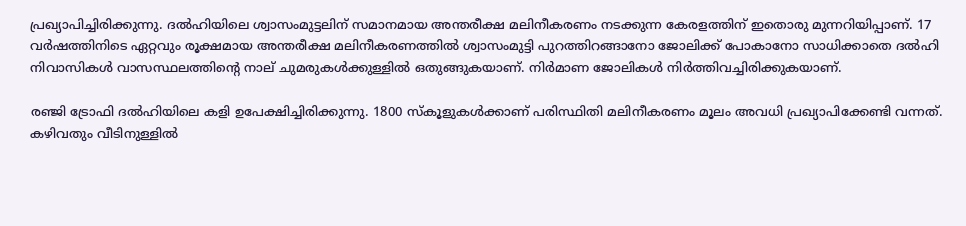പ്രഖ്യാപിച്ചിരിക്കുന്നു. ദല്‍ഹിയിലെ ശ്വാസംമുട്ടലിന് സമാനമായ അന്തരീക്ഷ മലിനീകരണം നടക്കുന്ന കേരളത്തിന് ഇതൊരു മുന്നറിയിപ്പാണ്. 17 വര്‍ഷത്തിനിടെ ഏറ്റവും രൂക്ഷമായ അന്തരീക്ഷ മലിനീകരണത്തില്‍ ശ്വാസംമുട്ടി പുറത്തിറങ്ങാനോ ജോലിക്ക് പോകാനോ സാധിക്കാതെ ദല്‍ഹി നിവാസികള്‍ വാസസ്ഥലത്തിന്റെ നാല് ചുമരുകള്‍ക്കുള്ളില്‍ ഒതുങ്ങുകയാണ്. നിര്‍മാണ ജോലികള്‍ നിര്‍ത്തിവച്ചിരിക്കുകയാണ്.

രഞ്ജി ട്രോഫി ദല്‍ഹിയിലെ കളി ഉപേക്ഷിച്ചിരിക്കുന്നു. 1800 സ്‌കൂളുകള്‍ക്കാണ് പരിസ്ഥിതി മലിനീകരണം മൂലം അവധി പ്രഖ്യാപിക്കേണ്ടി വന്നത്. കഴിവതും വീടിനുള്ളില്‍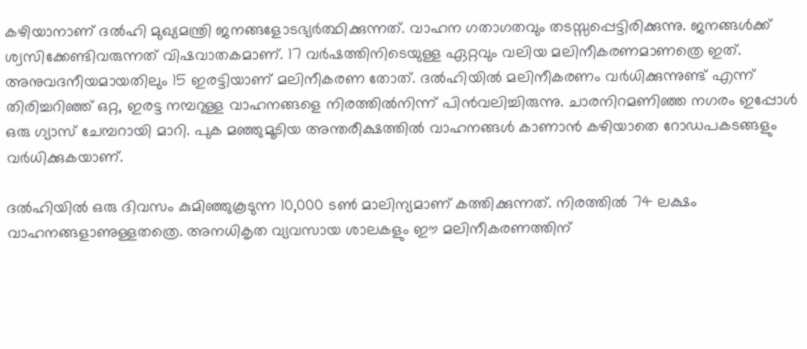കഴിയാനാണ് ദല്‍ഹി മുഖ്യമന്ത്രി ജനങ്ങളോടഭ്യര്‍ത്ഥിക്കുന്നത്. വാഹന ഗതാഗതവും തടസ്സപ്പെട്ടിരിക്കുന്നു. ജനങ്ങള്‍ക്ക് ശ്വസിക്കേണ്ടിവരുന്നത് വിഷവാതകമാണ്. 17 വര്‍ഷത്തിനിടെയുള്ള ഏറ്റവും വലിയ മലിനീകരണമാണത്രെ ഇത്. അനുവദനീയമായതിലും 15 ഇരട്ടിയാണ് മലിനീകരണ തോത്. ദല്‍ഹിയില്‍ മലിനീകരണം വര്‍ധിക്കുന്നുണ്ട് എന്ന് തിരിച്ചറിഞ്ഞ് ഒറ്റ, ഇരട്ട നമ്പറുള്ള വാഹനങ്ങളെ നിരത്തില്‍നിന്ന് പിന്‍വലിച്ചിരുന്നു. ചാരനിറമണിഞ്ഞ നഗരം ഇപ്പോള്‍ ഒരു ഗ്യാസ് ചേമ്പറായി മാറി. പുക മഞ്ഞുമൂടിയ അന്തരീക്ഷത്തില്‍ വാഹനങ്ങള്‍ കാണാന്‍ കഴിയാതെ റോഡപകടങ്ങളും വര്‍ധിക്കുകയാണ്.

ദല്‍ഹിയില്‍ ഒരു ദിവസം കുമിഞ്ഞുകൂടുന്ന 10,000 ടണ്‍ മാലിന്യമാണ് കത്തിക്കുന്നത്. നിരത്തില്‍ 74 ലക്ഷം വാഹനങ്ങളാണുള്ളതത്രെ. അനധികൃത വ്യവസായ ശാലകളും ഈ മലിനീകരണത്തിന്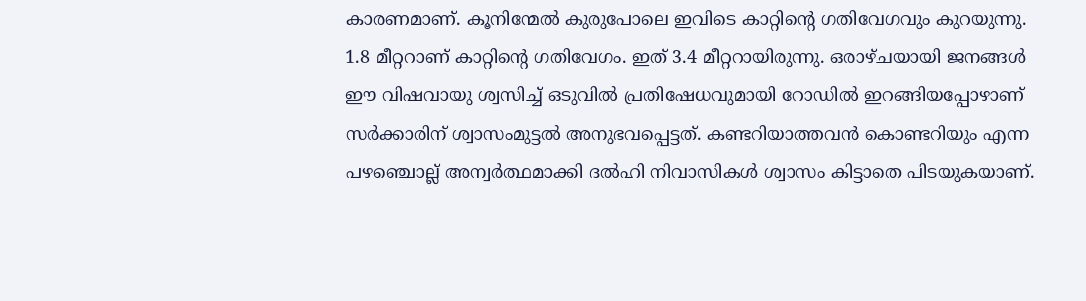കാരണമാണ്. കൂനിന്മേല്‍ കുരുപോലെ ഇവിടെ കാറ്റിന്റെ ഗതിവേഗവും കുറയുന്നു. 1.8 മീറ്ററാണ് കാറ്റിന്റെ ഗതിവേഗം. ഇത് 3.4 മീറ്ററായിരുന്നു. ഒരാഴ്ചയായി ജനങ്ങള്‍ ഈ വിഷവായു ശ്വസിച്ച് ഒടുവില്‍ പ്രതിഷേധവുമായി റോഡില്‍ ഇറങ്ങിയപ്പോഴാണ് സര്‍ക്കാരിന് ശ്വാസംമുട്ടല്‍ അനുഭവപ്പെട്ടത്. കണ്ടറിയാത്തവന്‍ കൊണ്ടറിയും എന്ന പഴഞ്ചൊല്ല് അന്വര്‍ത്ഥമാക്കി ദല്‍ഹി നിവാസികള്‍ ശ്വാസം കിട്ടാതെ പിടയുകയാണ്.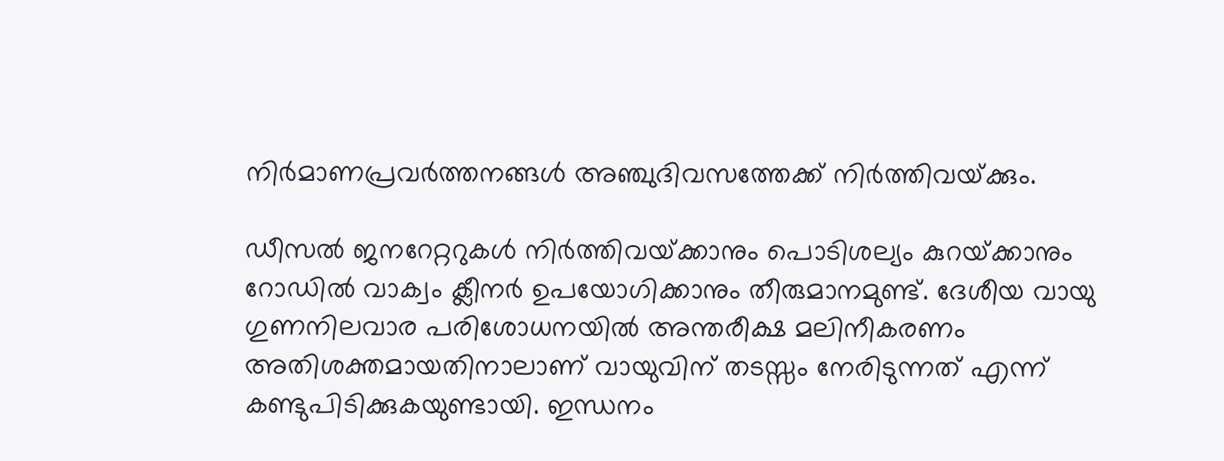നിര്‍മാണപ്രവര്‍ത്തനങ്ങള്‍ അഞ്ചുദിവസത്തേക്ക് നിര്‍ത്തിവയ്‌ക്കും.

ഡീസല്‍ ജനറേറ്ററുകള്‍ നിര്‍ത്തിവയ്‌ക്കാനും പൊടിശല്യം കുറയ്‌ക്കാനും റോഡില്‍ വാക്വം ക്ലീനര്‍ ഉപയോഗിക്കാനും തീരുമാനമുണ്ട്. ദേശീയ വായു ഗുണനിലവാര പരിശോധനയില്‍ അന്തരീക്ഷ മലിനീകരണം അതിശക്തമായതിനാലാണ് വായുവിന് തടസ്സം നേരിടുന്നത് എന്ന് കണ്ടുപിടിക്കുകയുണ്ടായി. ഇന്ധനം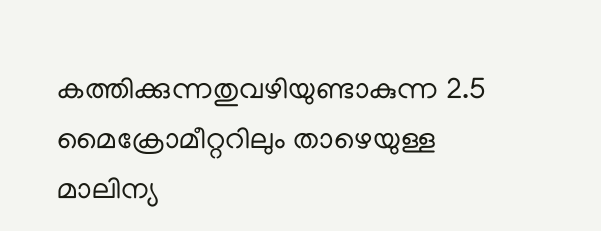കത്തിക്കുന്നതുവഴിയുണ്ടാകുന്ന 2.5 മൈക്രോമീറ്ററിലും താഴെയുള്ള മാലിന്യ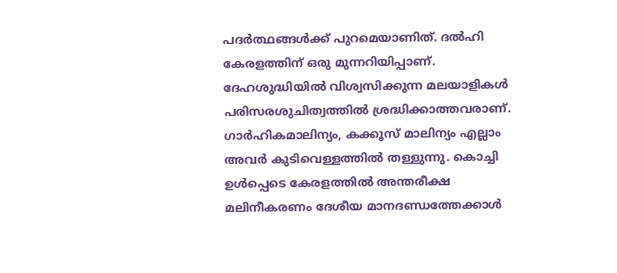പദര്‍ത്ഥങ്ങള്‍ക്ക് പുറമെയാണിത്. ദല്‍ഹി കേരളത്തിന് ഒരു മുന്നറിയിപ്പാണ്. ദേഹശുദ്ധിയില്‍ വിശ്വസിക്കുന്ന മലയാളികള്‍ പരിസരശുചിത്വത്തില്‍ ശ്രദ്ധിക്കാത്തവരാണ്. ഗാര്‍ഹികമാലിന്യം, കക്കൂസ് മാലിന്യം എല്ലാം അവര്‍ കുടിവെള്ളത്തില്‍ തള്ളുന്നു. കൊച്ചി ഉള്‍പ്പെടെ കേരളത്തില്‍ അന്തരീക്ഷ മലിനീകരണം ദേശീയ മാനദണ്ഡത്തേക്കാള്‍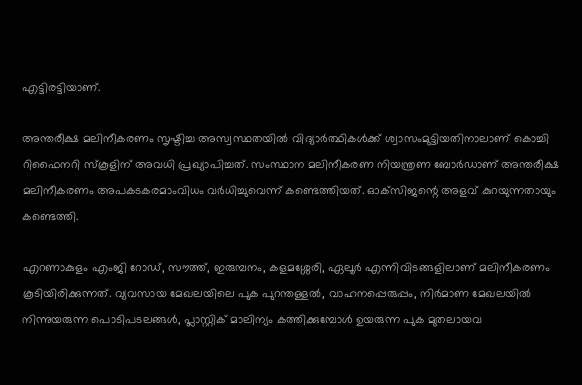എട്ടിരട്ടിയാണ്.

അന്തരീക്ഷ മലിനീകരണം സൃഷ്ടിച്ച അസ്വസ്ഥതയില്‍ വിദ്യാര്‍ത്ഥികള്‍ക്ക് ശ്വാസംമുട്ടിയതിനാലാണ് കൊച്ചി റിഫൈനറി സ്‌കൂളിന് അവധി പ്രഖ്യാപിച്ചത്. സംസ്ഥാന മലിനീകരണ നിയന്ത്രണ ബോര്‍ഡാണ് അന്തരീക്ഷ മലിനീകരണം അപകടകരമാംവിധം വര്‍ധിച്ചുവെന്ന് കണ്ടെത്തിയത്. ഓക്‌സിജന്റെ അളവ് കുറയുന്നതായും കണ്ടെത്തി.

എറണാകുളം എംജി റോഡ്, സൗത്ത്, ഇരുമ്പനം, കളമശ്ശേരി, ഏലൂര്‍ എന്നിവിടങ്ങളിലാണ് മലിനീകരണം കൂടിയിരിക്കുന്നത്. വ്യവസായ മേഖലയിലെ പുക പുറന്തള്ളല്‍, വാഹനപ്പെരുപ്പം, നിര്‍മാണ മേഖലയില്‍ നിന്നുയരുന്ന പൊടിപടലങ്ങള്‍, പ്ലാസ്റ്റിക് മാലിന്യം കത്തിക്കുമ്പോള്‍ ഉയരുന്ന പുക മുതലായവ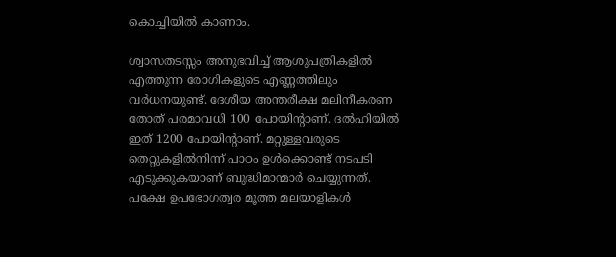കൊച്ചിയില്‍ കാണാം.

ശ്വാസതടസ്സം അനുഭവിച്ച് ആശുപത്രികളില്‍ എത്തുന്ന രോഗികളുടെ എണ്ണത്തിലും വര്‍ധനയുണ്ട്. ദേശീയ അന്തരീക്ഷ മലിനീകരണ തോത് പരമാവധി 100 പോയിന്റാണ്. ദല്‍ഹിയില്‍ ഇത് 1200 പോയിന്റാണ്. മറ്റുള്ളവരുടെ തെറ്റുകളില്‍നിന്ന് പാഠം ഉള്‍ക്കൊണ്ട് നടപടി എടുക്കുകയാണ് ബുദ്ധിമാന്മാര്‍ ചെയ്യുന്നത്. പക്ഷേ ഉപഭോഗത്വര മൂത്ത മലയാളികള്‍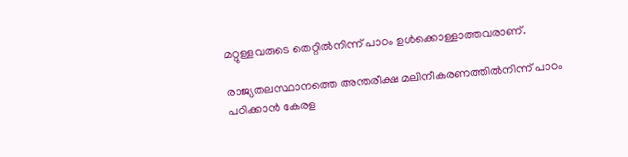മറ്റുള്ളവരുടെ തെറ്റില്‍നിന്ന് പാഠം ഉള്‍ക്കൊള്ളാത്തവരാണ്.

രാജ്യതലസ്ഥാനത്തെ അന്തരീക്ഷ മലിനീകരണത്തില്‍നിന്ന് പാഠം പഠിക്കാന്‍ കേരള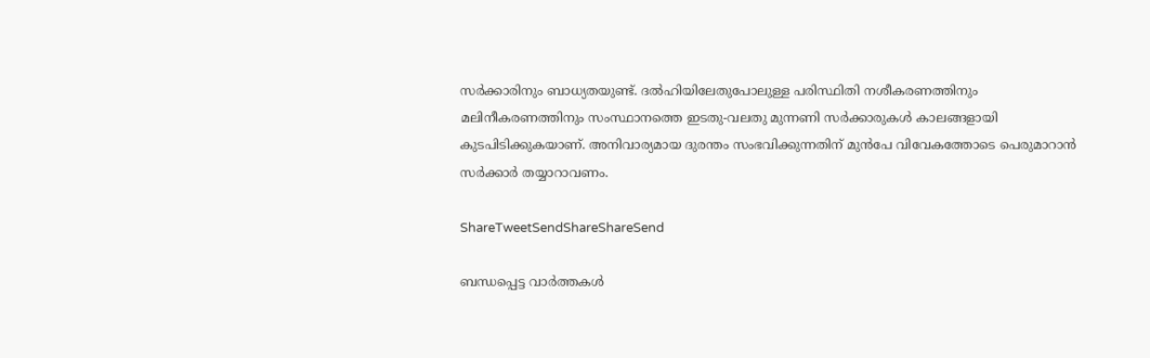സര്‍ക്കാരിനും ബാധ്യതയുണ്ട്. ദല്‍ഹിയിലേതുപോലുള്ള പരിസ്ഥിതി നശീകരണത്തിനും മലിനീകരണത്തിനും സംസ്ഥാനത്തെ ഇടതു-വലതു മുന്നണി സര്‍ക്കാരുകള്‍ കാലങ്ങളായി കുടപിടിക്കുകയാണ്. അനിവാര്യമായ ദുരന്തം സംഭവിക്കുന്നതിന് മുന്‍പേ വിവേകത്തോടെ പെരുമാറാന്‍ സര്‍ക്കാര്‍ തയ്യാറാവണം.

ShareTweetSendShareShareSend

ബന്ധപ്പെട്ട വാര്‍ത്തകള്‍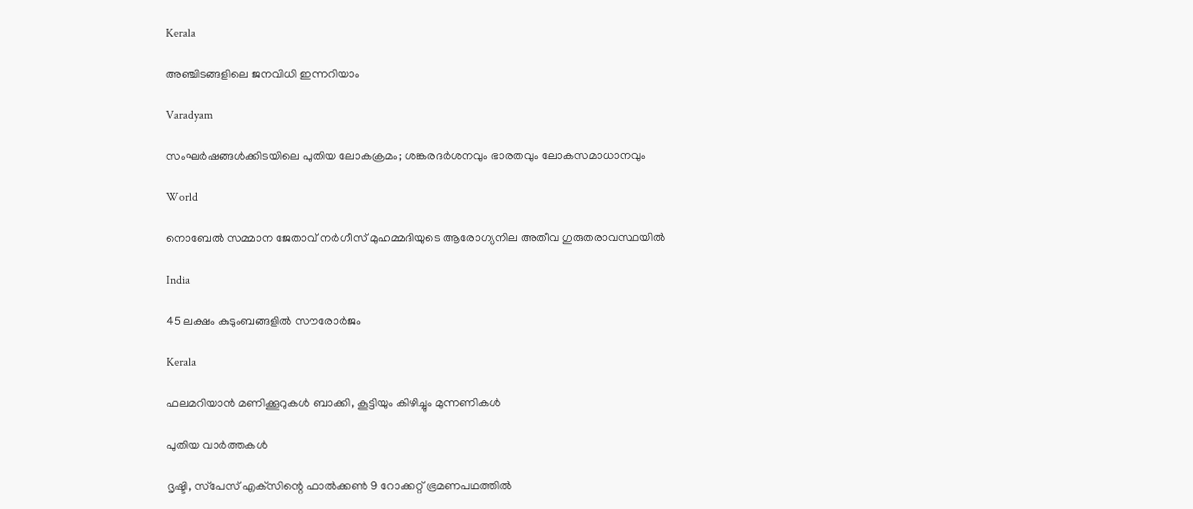Kerala

അഞ്ചിടങ്ങളിലെ ജനവിധി ഇന്നറിയാം

Varadyam

സംഘര്‍ഷങ്ങള്‍ക്കിടയിലെ പുതിയ ലോകക്രമം; ശങ്കരദര്‍ശനവും ഭാരതവും ലോകസമാധാനവും

World

നൊബേല്‍ സമ്മാന ജേതാവ് നര്‍ഗീസ് മുഹമ്മദിയുടെ ആരോഗ്യനില അതീവ ഗുരുതരാവസ്ഥയില്‍

India

45 ലക്ഷം കുടുംബങ്ങളില്‍ സൗരോര്‍ജം

Kerala

ഫലമറിയാന്‍ മണിക്കൂറുകള്‍ ബാക്കി, കൂട്ടിയും കിഴിച്ചും മുന്നണികള്‍

പുതിയ വാര്‍ത്തകള്‍

ദൃഷ്ടി, സ്‌പേസ് എക്‌സിന്റെ ഫാല്‍ക്കണ്‍ 9 റോക്കറ്റ് ഭ്രമണപഥത്തില്‍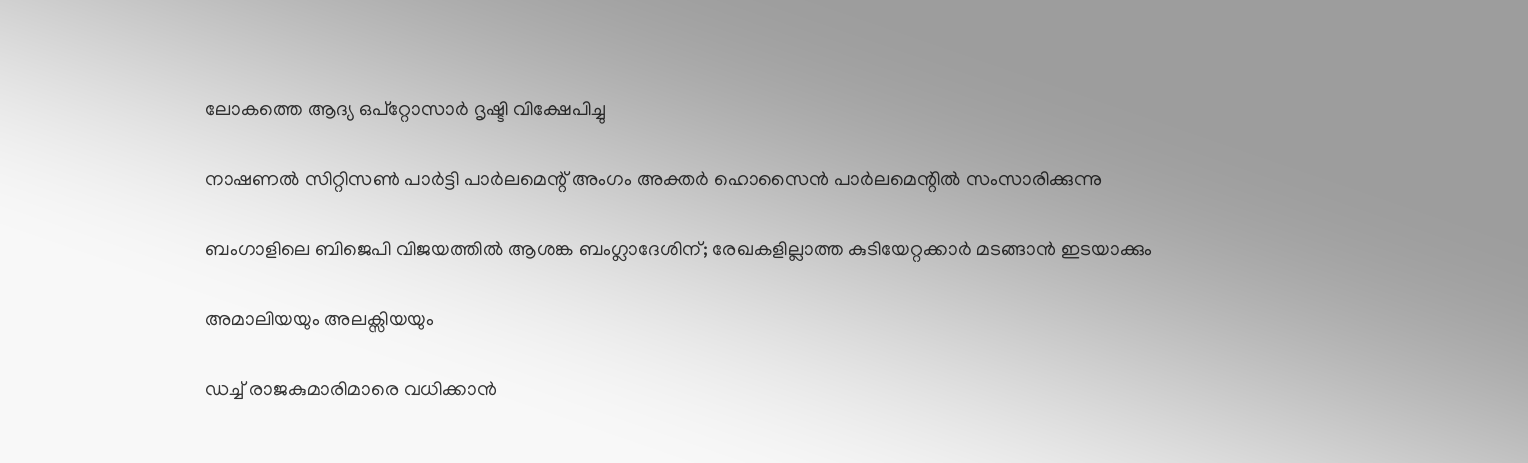ലോകത്തെ ആദ്യ ഒപ്‌റ്റോസാര്‍ ദൃഷ്ടി വിക്ഷേപിച്ചു

നാഷണല്‍ സിറ്റിസണ്‍ പാര്‍ട്ടി പാര്‍ലമെന്റ് അംഗം അക്തര്‍ ഹൊസൈന്‍ പാര്‍ലമെന്റില്‍ സംസാരിക്കുന്നു

ബംഗാളിലെ ബിജെപി വിജയത്തില്‍ ആശങ്ക ബംഗ്ലാദേശിന്; രേഖകളില്ലാത്ത കുടിയേറ്റക്കാര്‍ മടങ്ങാന്‍ ഇടയാക്കും

അമാലിയയും അലക്സിയയും

ഡച്ച് രാജകുമാരിമാരെ വധിക്കാന്‍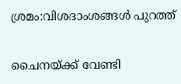ശ്രമം:വിശദാംശങ്ങള്‍ പുറത്ത്

ചൈനയ്‌ക്ക് വേണ്ടി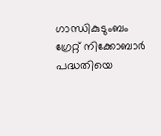ഗാന്ധികുടുംബം ഗ്രേറ്റ് നിക്കോബാര്‍ പദ്ധതിയെ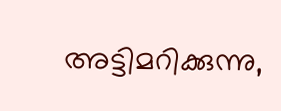അട്ടിമറിക്കുന്നു,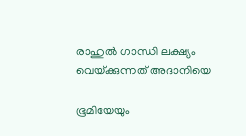രാഹുല്‍ ഗാന്ധി ലക്ഷ്യം വെയ്‌ക്കുന്നത് അദാനിയെ

ഭൂമിയേയും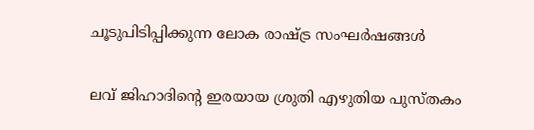ചൂടുപിടിപ്പിക്കുന്ന ലോക രാഷ്‌ട്ര സംഘര്‍ഷങ്ങള്‍

ലവ് ജിഹാദിന്റെ ഇരയായ ശ്രുതി എഴുതിയ പുസ്തകം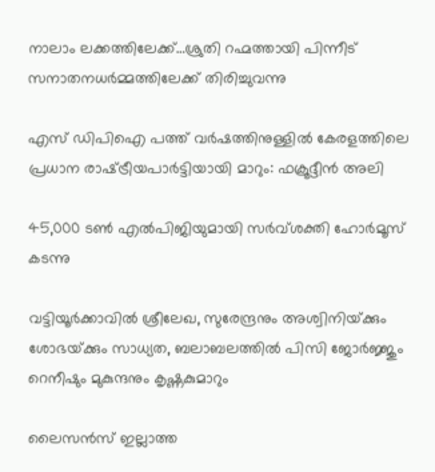നാലാം ലക്കത്തിലേക്ക്…ശ്രുതി റഹ്മത്തായി പിന്നീട് സനാതനധര്‍മ്മത്തിലേക്ക് തിരിച്ചുവന്നു

എസ് ഡിപിഐ പത്ത് വര്‍ഷത്തിനുള്ളില്‍ കേരളത്തിലെ പ്രധാന രാഷ്‌ട്രീയപാര്‍ട്ടിയായി മാറും: ഫക്രൂദ്ദീന്‍ അലി

45,000 ടണ്‍ എല്‍പിജിയുമായി സര്‍വ്ശക്തി ഹോര്‍മൂസ് കടന്നു

വട്ടിയൂര്‍ക്കാവില്‍ ശ്രീലേഖ, സുരേന്ദ്രനും അശ്വിനിയ്‌ക്കും ശോഭയ്‌ക്കും സാധ്യത, ബലാബലത്തില്‍ പിസി ജോര്‍ജ്ജും റെനീഷും മുകുന്ദനും കൃഷ്ണകുമാറും

ലൈസൻസ് ഇല്ലാത്ത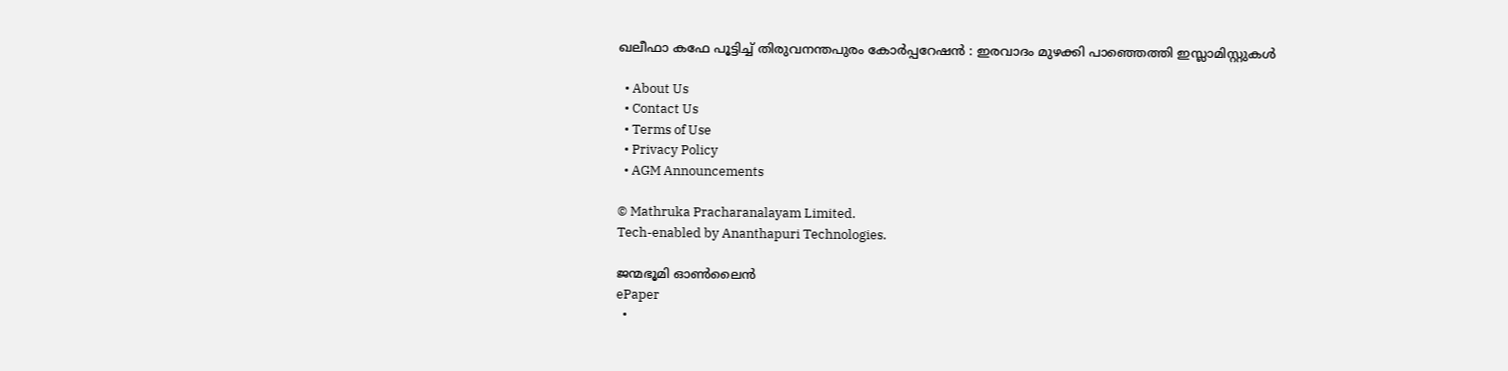ഖലീഫാ കഫേ പൂട്ടിച്ച് തിരുവനന്തപുരം കോർപ്പറേഷൻ : ഇരവാദം മുഴക്കി പാഞ്ഞെത്തി ഇസ്ലാമിസ്റ്റുകൾ

  • About Us
  • Contact Us
  • Terms of Use
  • Privacy Policy
  • AGM Announcements

© Mathruka Pracharanalayam Limited.
Tech-enabled by Ananthapuri Technologies.

ജന്മഭൂമി ഓണ്‍ലൈന്‍
ePaper
  •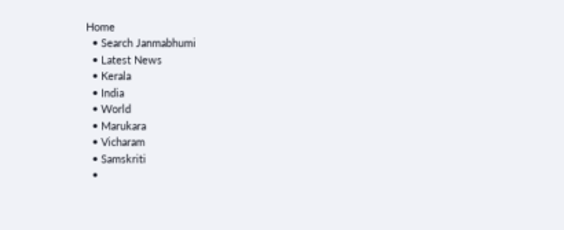Home
  • Search Janmabhumi
  • Latest News
  • Kerala
  • India
  • World
  • Marukara
  • Vicharam
  • Samskriti
  •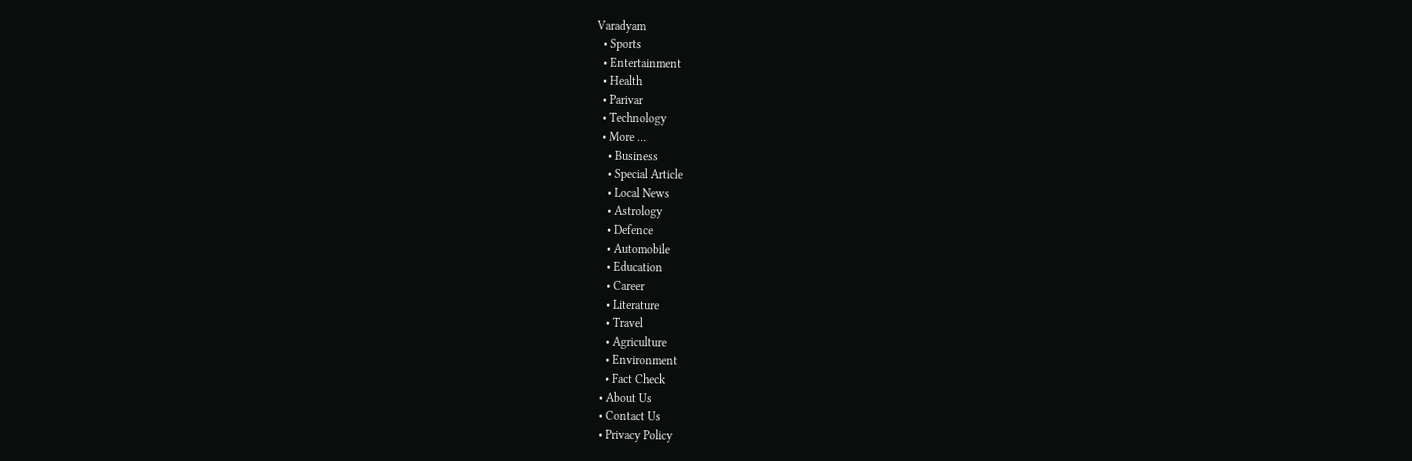Varadyam
  • Sports
  • Entertainment
  • Health
  • Parivar
  • Technology
  • More …
    • Business
    • Special Article
    • Local News
    • Astrology
    • Defence
    • Automobile
    • Education
    • Career
    • Literature
    • Travel
    • Agriculture
    • Environment
    • Fact Check
  • About Us
  • Contact Us
  • Privacy Policy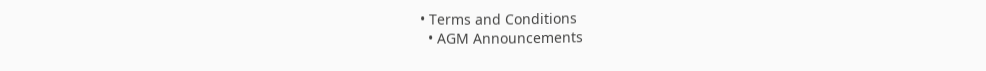• Terms and Conditions
  • AGM Announcements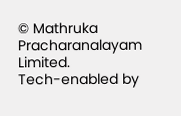© Mathruka Pracharanalayam Limited.
Tech-enabled by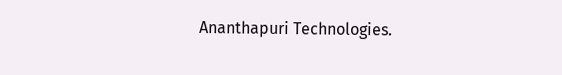Ananthapuri Technologies.